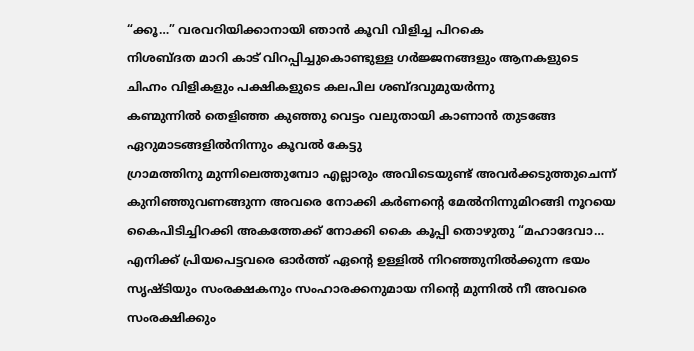“ക്കൂ…” വരവറിയിക്കാനായി ഞാൻ കൂവി വിളിച്ച പിറകെ
നിശബ്ദത മാറി കാട് വിറപ്പിച്ചുകൊണ്ടുള്ള ഗർജ്ജനങ്ങളും ആനകളുടെ ചിഹ്നം വിളികളും പക്ഷികളുടെ കലപില ശബ്ദവുമുയർന്നു
കണ്മുന്നിൽ തെളിഞ്ഞ കുഞ്ഞു വെട്ടം വലുതായി കാണാൻ തുടങ്ങേ ഏറുമാടങ്ങളിൽനിന്നും കൂവൽ കേട്ടു
ഗ്രാമത്തിനു മുന്നിലെത്തുമ്പോ എല്ലാരും അവിടെയുണ്ട് അവർക്കടുത്തുചെന്ന് കുനിഞ്ഞുവണങ്ങുന്ന അവരെ നോക്കി കർണന്റെ മേൽനിന്നുമിറങ്ങി നൂറയെ കൈപിടിച്ചിറക്കി അകത്തേക്ക് നോക്കി കൈ കൂപ്പി തൊഴുതു “മഹാദേവാ… എനിക്ക് പ്രിയപെട്ടവരെ ഓർത്ത് ഏന്റെ ഉള്ളിൽ നിറഞ്ഞുനിൽക്കുന്ന ഭയം സൃഷ്ടിയും സംരക്ഷകനും സംഹാരക്കനുമായ നിന്റെ മുന്നിൽ നീ അവരെ സംരക്ഷിക്കും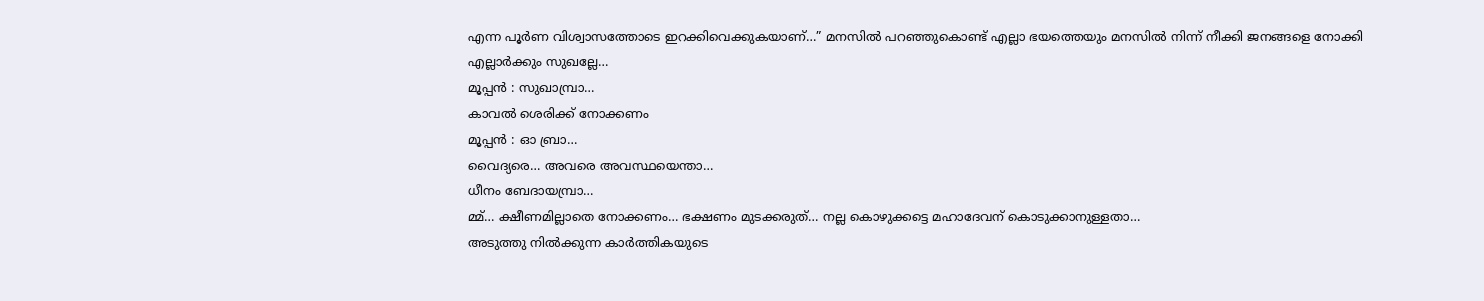എന്ന പൂർണ വിശ്വാസത്തോടെ ഇറക്കിവെക്കുകയാണ്…” മനസിൽ പറഞ്ഞുകൊണ്ട് എല്ലാ ഭയത്തെയും മനസിൽ നിന്ന് നീക്കി ജനങ്ങളെ നോക്കി
എല്ലാർക്കും സുഖല്ലേ…
മൂപ്പൻ : സുഖാമ്പ്രാ…
കാവൽ ശെരിക്ക് നോക്കണം
മൂപ്പൻ : ഓ ബ്രാ…
വൈദ്യരെ… അവരെ അവസ്ഥയെന്താ…
ധീനം ബേദായമ്പ്രാ…
മ്മ്… ക്ഷീണമില്ലാതെ നോക്കണം… ഭക്ഷണം മുടക്കരുത്… നല്ല കൊഴുക്കട്ടെ മഹാദേവന് കൊടുക്കാനുള്ളതാ…
അടുത്തു നിൽക്കുന്ന കാർത്തികയുടെ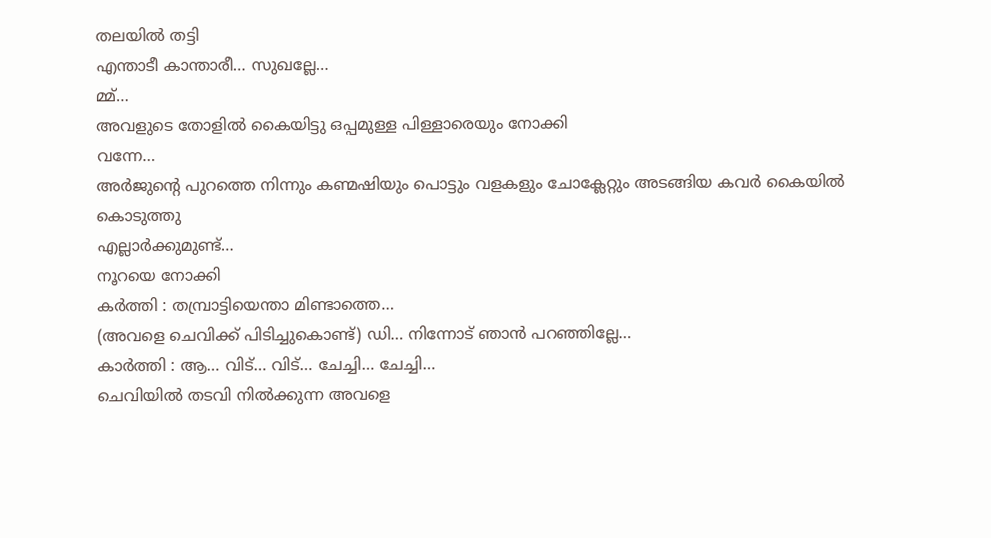തലയിൽ തട്ടി
എന്താടീ കാന്താരീ… സുഖല്ലേ…
മ്മ്…
അവളുടെ തോളിൽ കൈയിട്ടു ഒപ്പമുള്ള പിള്ളാരെയും നോക്കി
വന്നേ…
അർജുന്റെ പുറത്തെ നിന്നും കണ്മഷിയും പൊട്ടും വളകളും ചോക്ലേറ്റും അടങ്ങിയ കവർ കൈയിൽ കൊടുത്തു
എല്ലാർക്കുമുണ്ട്…
നൂറയെ നോക്കി
കർത്തി : തമ്പ്രാട്ടിയെന്താ മിണ്ടാത്തെ…
(അവളെ ചെവിക്ക് പിടിച്ചുകൊണ്ട്) ഡി… നിന്നോട് ഞാൻ പറഞ്ഞില്ലേ…
കാർത്തി : ആ… വിട്… വിട്… ചേച്ചി… ചേച്ചി…
ചെവിയിൽ തടവി നിൽക്കുന്ന അവളെ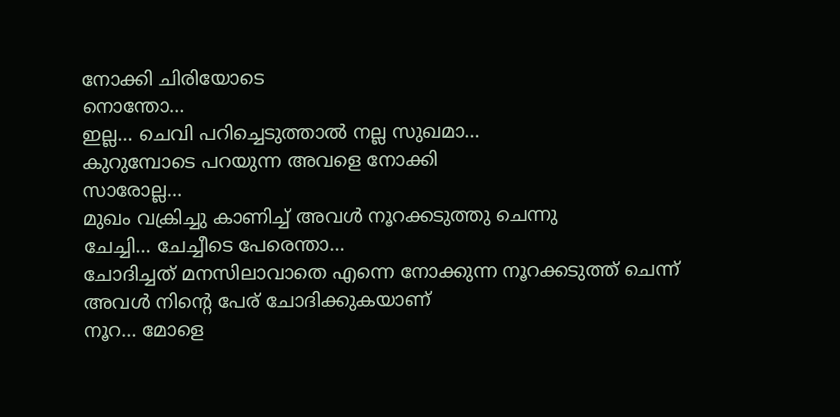നോക്കി ചിരിയോടെ
നൊന്തോ…
ഇല്ല… ചെവി പറിച്ചെടുത്താൽ നല്ല സുഖമാ…
കുറുമ്പോടെ പറയുന്ന അവളെ നോക്കി
സാരോല്ല…
മുഖം വക്രിച്ചു കാണിച്ച് അവൾ നൂറക്കടുത്തു ചെന്നു
ചേച്ചി… ചേച്ചീടെ പേരെന്താ…
ചോദിച്ചത് മനസിലാവാതെ എന്നെ നോക്കുന്ന നൂറക്കടുത്ത് ചെന്ന്
അവൾ നിന്റെ പേര് ചോദിക്കുകയാണ്
നൂറ… മോളെ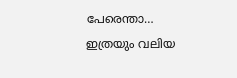പേരെന്താ…
ഇത്രയും വലിയ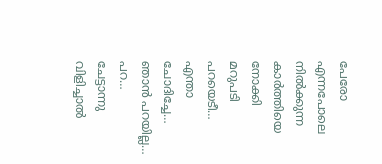പേരോ എന്നപോലെ നിൽക്കുന്ന കാർത്തിയെ നോക്കി
മറുപടി പറയെടീ…
എന്താ ചോദിച്ചേ…
ഞാൻ പറയില്ല…
പറ…
ചേട്ടാന്നു വിളിച്ചാൽ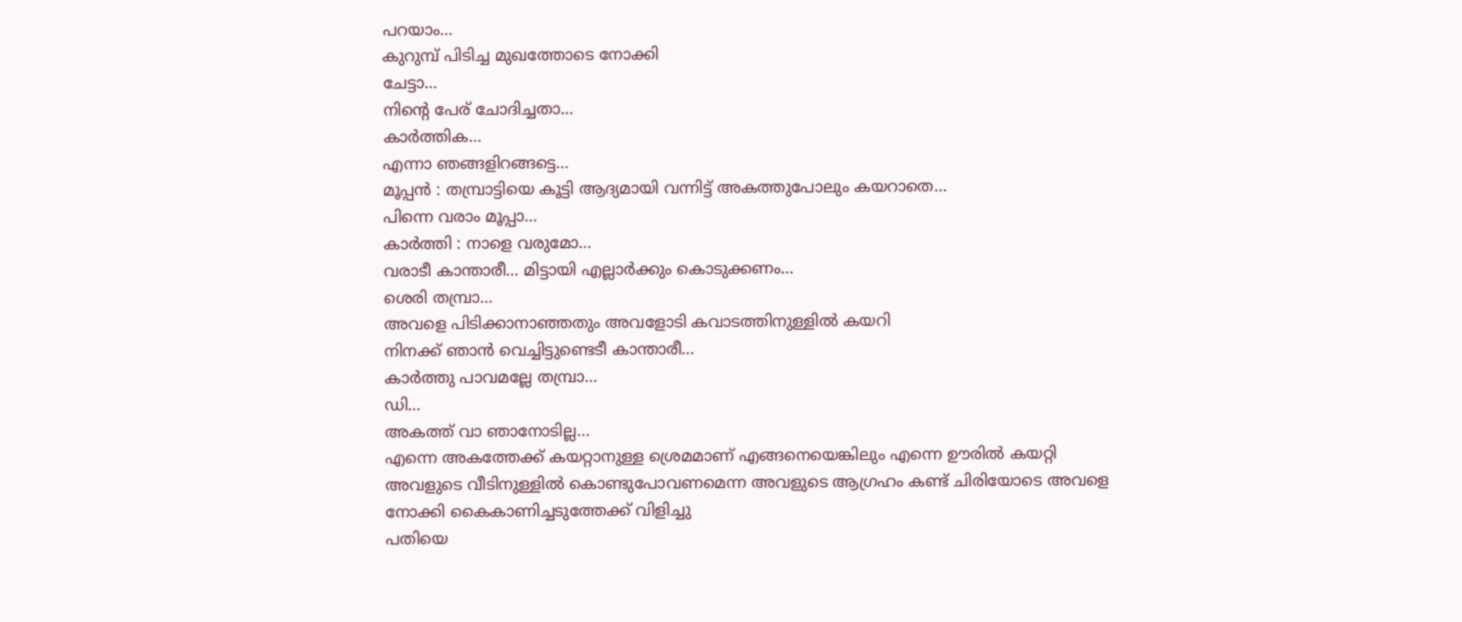പറയാം…
കുറുമ്പ് പിടിച്ച മുഖത്തോടെ നോക്കി
ചേട്ടാ…
നിന്റെ പേര് ചോദിച്ചതാ…
കാർത്തിക…
എന്നാ ഞങ്ങളിറങ്ങട്ടെ…
മൂപ്പൻ : തമ്പ്രാട്ടിയെ കൂട്ടി ആദ്യമായി വന്നിട്ട് അകത്തുപോലും കയറാതെ…
പിന്നെ വരാം മൂപ്പാ…
കാർത്തി : നാളെ വരുമോ…
വരാടീ കാന്താരീ… മിട്ടായി എല്ലാർക്കും കൊടുക്കണം…
ശെരി തമ്പ്രാ…
അവളെ പിടിക്കാനാഞ്ഞതും അവളോടി കവാടത്തിനുള്ളിൽ കയറി
നിനക്ക് ഞാൻ വെച്ചിട്ടുണ്ടെടീ കാന്താരീ…
കാർത്തു പാവമല്ലേ തമ്പ്രാ…
ഡി…
അകത്ത് വാ ഞാനോടില്ല…
എന്നെ അകത്തേക്ക് കയറ്റാനുള്ള ശ്രെമമാണ് എങ്ങനെയെങ്കിലും എന്നെ ഊരിൽ കയറ്റി അവളുടെ വീടിനുള്ളിൽ കൊണ്ടുപോവണമെന്ന അവളുടെ ആഗ്രഹം കണ്ട് ചിരിയോടെ അവളെ നോക്കി കൈകാണിച്ചടുത്തേക്ക് വിളിച്ചു
പതിയെ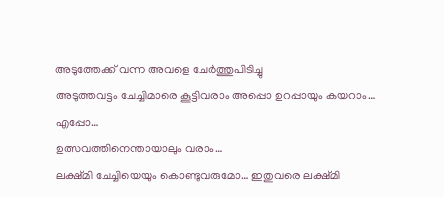അടുത്തേക്ക് വന്ന അവളെ ചേർത്തുപിടിച്ചു
അടുത്തവട്ടം ചേച്ചിമാരെ കൂട്ടിവരാം അപ്പൊ ഉറപ്പായും കയറാം…
എപ്പോ…
ഉത്സവത്തിനെന്തായാലും വരാം…
ലക്ഷ്മി ചേച്ചിയെയും കൊണ്ടുവരുമോ… ഇതുവരെ ലക്ഷ്മി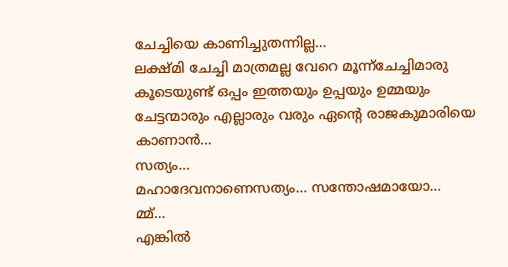ചേച്ചിയെ കാണിച്ചുതന്നില്ല…
ലക്ഷ്മി ചേച്ചി മാത്രമല്ല വേറെ മൂന്ന്ചേച്ചിമാരു കൂടെയുണ്ട് ഒപ്പം ഇത്തയും ഉപ്പയും ഉമ്മയും ചേട്ടന്മാരും എല്ലാരും വരും ഏന്റെ രാജകുമാരിയെ കാണാൻ…
സത്യം…
മഹാദേവനാണെസത്യം… സന്തോഷമായോ…
മ്മ്…
എങ്കിൽ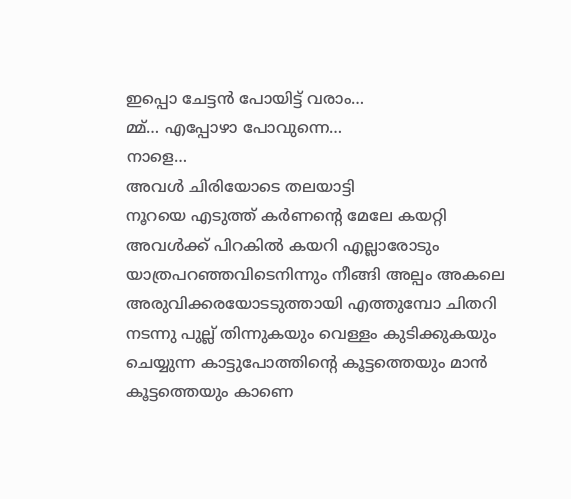ഇപ്പൊ ചേട്ടൻ പോയിട്ട് വരാം…
മ്മ്… എപ്പോഴാ പോവുന്നെ…
നാളെ…
അവൾ ചിരിയോടെ തലയാട്ടി
നൂറയെ എടുത്ത് കർണന്റെ മേലേ കയറ്റി അവൾക്ക് പിറകിൽ കയറി എല്ലാരോടും യാത്രപറഞ്ഞവിടെനിന്നും നീങ്ങി അല്പം അകലെ അരുവിക്കരയോടടുത്തായി എത്തുമ്പോ ചിതറി നടന്നു പുല്ല് തിന്നുകയും വെള്ളം കുടിക്കുകയും ചെയ്യുന്ന കാട്ടുപോത്തിന്റെ കൂട്ടത്തെയും മാൻ കൂട്ടത്തെയും കാണെ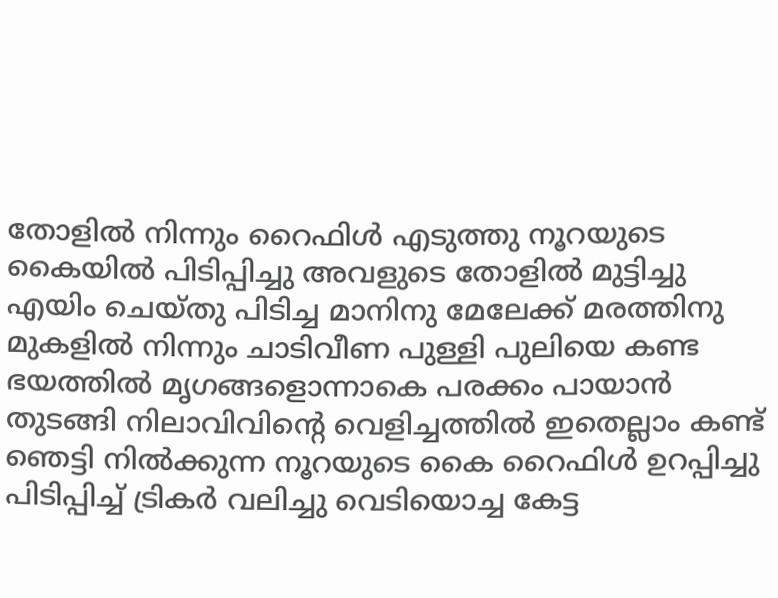തോളിൽ നിന്നും റൈഫിൾ എടുത്തു നൂറയുടെ കൈയിൽ പിടിപ്പിച്ചു അവളുടെ തോളിൽ മുട്ടിച്ചു എയിം ചെയ്തു പിടിച്ച മാനിനു മേലേക്ക് മരത്തിനു മുകളിൽ നിന്നും ചാടിവീണ പുള്ളി പുലിയെ കണ്ട ഭയത്തിൽ മൃഗങ്ങളൊന്നാകെ പരക്കം പായാൻ തുടങ്ങി നിലാവിവിന്റെ വെളിച്ചത്തിൽ ഇതെല്ലാം കണ്ട് ഞെട്ടി നിൽക്കുന്ന നൂറയുടെ കൈ റൈഫിൾ ഉറപ്പിച്ചു പിടിപ്പിച്ച് ട്രികർ വലിച്ചു വെടിയൊച്ച കേട്ട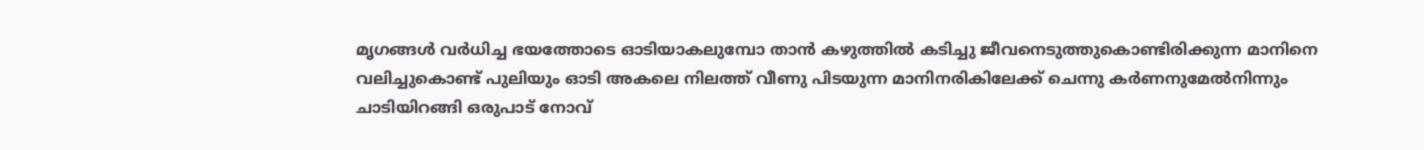മൃഗങ്ങൾ വർധിച്ച ഭയത്തോടെ ഓടിയാകലുമ്പോ താൻ കഴുത്തിൽ കടിച്ചു ജീവനെടുത്തുകൊണ്ടിരിക്കുന്ന മാനിനെ വലിച്ചുകൊണ്ട് പുലിയും ഓടി അകലെ നിലത്ത് വീണു പിടയുന്ന മാനിനരികിലേക്ക് ചെന്നു കർണനുമേൽനിന്നും ചാടിയിറങ്ങി ഒരുപാട് നോവ്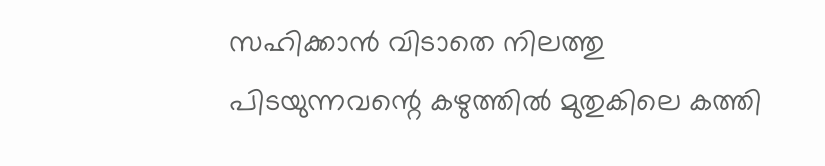സഹിക്കാൻ വിടാതെ നിലത്തു പിടയുന്നവന്റെ കഴുത്തിൽ മുതുകിലെ കത്തി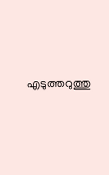എടുത്തറുത്തു